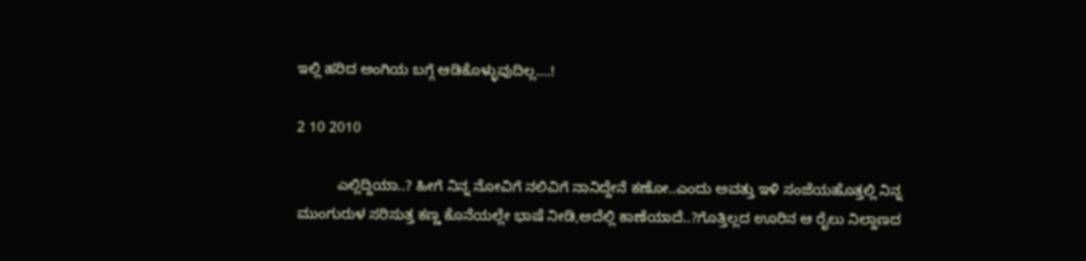ಇಲ್ಲಿ ಹರಿದ ಅಂಗಿಯ ಬಗ್ಗೆ ಆಡಿಕೊಳ್ಳುವುದಿಲ್ಲ….!

2 10 2010

          ಎಲ್ಲಿದ್ದಿಯಾ..? ಹೀಗೆ ನಿನ್ನ ನೋವಿಗೆ ನಲಿವಿಗೆ ನಾನಿದ್ದೇನೆ ಕಣೋ..ಎಂದು ಅವತ್ತು ಇಳಿ ಸಂಜೆಯಹೊತ್ತಲ್ಲಿ ನಿನ್ನ ಮುಂಗುರುಳ ಸರಿಸುತ್ತ ಕಣ್ಣ ಕೊನೆಯಲ್ಲೇ ಭಾಷೆ ನೀಡಿ,ಅದೆಲ್ಲಿ ಕಾಣೆಯಾದೆ..?ಗೊತ್ತಿಲ್ಲದ ಊರಿನ ಆ ರೈಲು ನಿಲ್ದಾಣದ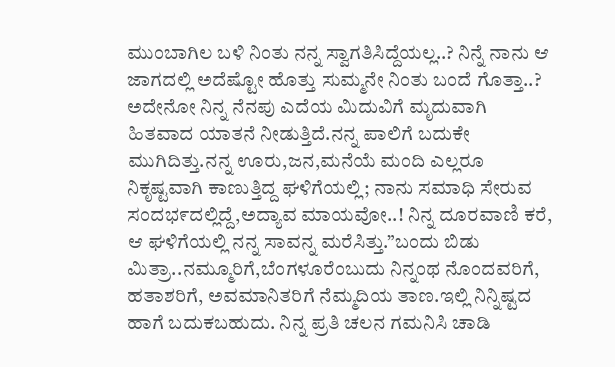ಮುಂಬಾಗಿಲ ಬಳಿ ನಿಂತು ನನ್ನ ಸ್ವಾಗತಿಸಿದ್ದೆಯಲ್ಲ..? ನಿನ್ನೆ ನಾನು ಆ ಜಾಗದಲ್ಲಿ ಅದೆಷ್ಟೋ ಹೊತ್ತು ಸುಮ್ಮನೇ ನಿಂತು ಬಂದೆ ಗೊತ್ತಾ..? ಅದೇನೋ ನಿನ್ನ ನೆನಪು ಎದೆಯ ಮಿದುವಿಗೆ ಮೃದುವಾಗಿ ಹಿತವಾದ ಯಾತನೆ ನೀಡುತ್ತಿದೆ.ನನ್ನ ಪಾಲಿಗೆ ಬದುಕೇ ಮುಗಿದಿತ್ತು.ನನ್ನ ಊರು,ಜನ,ಮನೆಯೆ ಮಂದಿ ಎಲ್ಲರೂ ನಿಕೃಷ್ಟವಾಗಿ ಕಾಣುತ್ತಿದ್ದ ಘಳಿಗೆಯಲ್ಲಿ; ನಾನು ಸಮಾಧಿ ಸೇರುವ ಸಂದಭ೯ದಲ್ಲಿದ್ದೆ,ಅದ್ಯಾವ ಮಾಯವೋ..! ನಿನ್ನ ದೂರವಾಣಿ ಕರೆ, ಆ ಘಳಿಗೆಯಲ್ಲಿ ನನ್ನ ಸಾವನ್ನ ಮರೆಸಿತ್ತು.”ಬಂದು ಬಿಡು ಮಿತ್ರಾ..ನಮ್ಮೂರಿಗೆ,ಬೆಂಗಳೂರೆಂಬುದು ನಿನ್ನಂಥ ನೊಂದವರಿಗೆ, ಹತಾಶರಿಗೆ, ಅವಮಾನಿತರಿಗೆ ನೆಮ್ಮದಿಯ ತಾಣ.ಇಲ್ಲಿ ನಿನ್ನಿಷ್ಟದ ಹಾಗೆ ಬದುಕಬಹುದು. ನಿನ್ನ ಪ್ರತಿ ಚಲನ ಗಮನಿಸಿ ಚಾಡಿ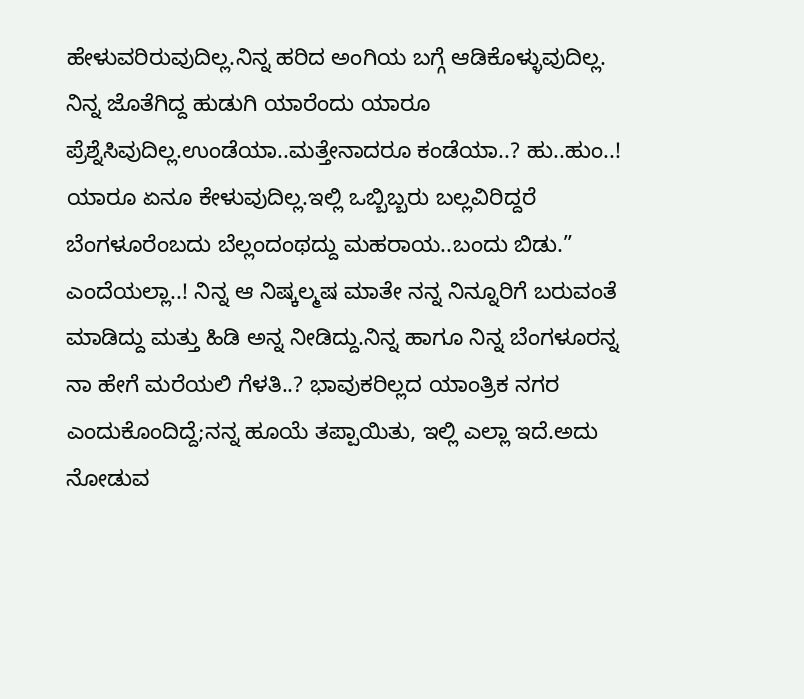ಹೇಳುವರಿರುವುದಿಲ್ಲ.ನಿನ್ನ ಹರಿದ ಅಂಗಿಯ ಬಗ್ಗೆ ಆಡಿಕೊಳ್ಳುವುದಿಲ್ಲ. ನಿನ್ನ ಜೊತೆಗಿದ್ದ ಹುಡುಗಿ ಯಾರೆಂದು ಯಾರೂ ಪ್ರೆಶ್ನೆಸಿವುದಿಲ್ಲ.ಉಂಡೆಯಾ..ಮತ್ತೇನಾದರೂ ಕಂಡೆಯಾ..? ಹು..ಹುಂ..! ಯಾರೂ ಏನೂ ಕೇಳುವುದಿಲ್ಲ.ಇಲ್ಲಿ ಒಬ್ಬಿಬ್ಬರು ಬಲ್ಲವಿರಿದ್ದರೆ ಬೆಂಗಳೂರೆಂಬದು ಬೆಲ್ಲಂದಂಥದ್ದು ಮಹರಾಯ..ಬಂದು ಬಿಡು.” ಎಂದೆಯಲ್ಲಾ..! ನಿನ್ನ ಆ ನಿಷ್ಕಲ್ಮಷ ಮಾತೇ ನನ್ನ ನಿನ್ನೂರಿಗೆ ಬರುವಂತೆ ಮಾಡಿದ್ದು ಮತ್ತು ಹಿಡಿ ಅನ್ನ ನೀಡಿದ್ದು.ನಿನ್ನ ಹಾಗೂ ನಿನ್ನ ಬೆಂಗಳೂರನ್ನ ನಾ ಹೇಗೆ ಮರೆಯಲಿ ಗೆಳತಿ..? ಭಾವುಕರಿಲ್ಲದ ಯಾಂತ್ರಿಕ ನಗರ ಎಂದುಕೊಂದಿದ್ದೆ;ನನ್ನ ಹೂಯೆ ತಪ್ಪಾಯಿತು, ಇಲ್ಲಿ ಎಲ್ಲಾ ಇದೆ.ಅದು ನೋಡುವ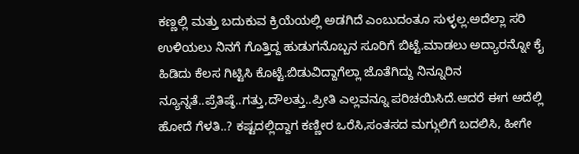ಕಣ್ಣಲ್ಲಿ ಮತ್ತು ಬದುಕುವ ಕ್ರಿಯೆಯಲ್ಲಿ ಅಡಗಿದೆ ಎಂಬುದಂತೂ ಸುಳ್ಳಲ್ಲ.ಅದೆಲ್ಲಾ ಸರಿ ಉಳಿಯಲು ನಿನಗೆ ಗೊತ್ತಿದ್ದ ಹುಡುಗನೊಬ್ಬನ ಸೂರಿಗೆ ಬಿಟ್ಟೆ.ಮಾಡಲು ಅದ್ಯಾರನ್ನೋ ಕೈ ಹಿಡಿದು ಕೆಲಸ ಗಿಟ್ಟಿಸಿ ಕೊಟ್ಟೆ.ಬಿಡುವಿದ್ದಾಗೆಲ್ಲಾ ಜೊತೆಗಿದ್ದು ನಿನ್ನೂರಿನ ನ್ಯೂನ್ನತೆ..ಪ್ರೆತಿಷ್ಠೆ..ಗತ್ತು,ದೌಲತ್ತು..ಪ್ರೀತಿ ಎಲ್ಲವನ್ನೂ ಪರಿಚಯಿಸಿದೆ.ಆದರೆ ಈಗ ಅದೆಲ್ಲಿ ಹೋದೆ ಗೆಳತಿ..? ಕಷ್ಟದಲ್ಲಿದ್ದಾಗ ಕಣ್ಣೀರ ಒರೆಸಿ,ಸಂತಸದ ಮಗ್ಗುಲಿಗೆ ಬದಲಿಸಿ, ಹೀಗೇ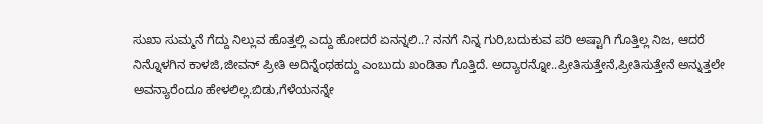ಸುಖಾ ಸುಮ್ಮನೆ ಗೆದ್ದು ನಿಲ್ಲುವ ಹೊತ್ತಲ್ಲಿ ಎದ್ದು ಹೋದರೆ ಏನನ್ನಲಿ..? ನನಗೆ ನಿನ್ನ ಗುರಿ,ಬದುಕುವ ಪರಿ ಅಷ್ಟಾಗಿ ಗೊತ್ತಿಲ್ಲ ನಿಜ, ಆದರೆ ನಿನ್ನೊಳಗಿನ ಕಾಳಜಿ,ಜೀವನ್ ಪ್ರೀತಿ ಅದಿನ್ನೆಂಥಹದ್ದು ಎಂಬುದು ಖಂಡಿತಾ ಗೊತ್ತಿದೆ. ಅದ್ಯಾರನ್ನೋ..ಪ್ರೀತಿಸುತ್ತೇನೆ,ಪ್ರೀತಿಸುತ್ತೇನೆ ಅನ್ನುತ್ತಲೇ ಅವನ್ಯಾರೆಂದೂ ಹೇಳಲಿಲ್ಲ.ಬಿಡು,ಗೆಳೆಯನನ್ನೇ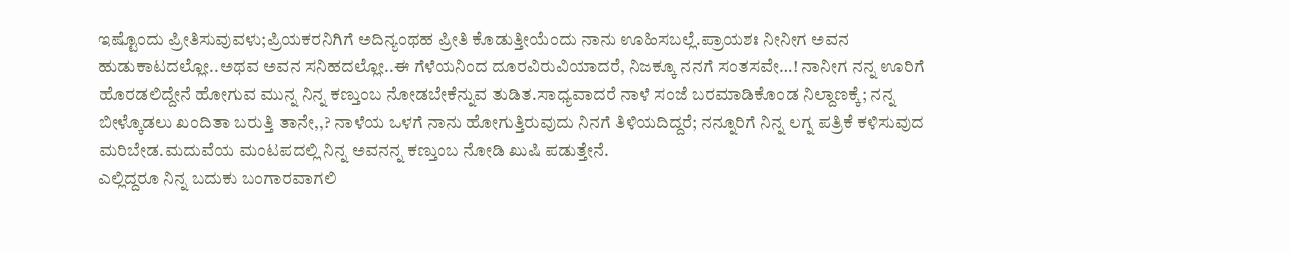ಇಷ್ಟೊಂದು ಪ್ರೀತಿಸುವುವಳು;ಪ್ರಿಯಕರನಿಗಿಗೆ ಅದಿನ್ಯಂಥಹ ಪ್ರೀತಿ ಕೊಡುತ್ತೀಯೆಂದು ನಾನು ಊಹಿಸಬಲ್ಲೆ.ಪ್ರಾಯಶಃ ನೀನೀಗ ಅವನ ಹುಡುಕಾಟದಲ್ಲೋ..ಅಥವ ಅವನ ಸನಿಹದಲ್ಲೋ..ಈ ಗೆಳೆಯನಿಂದ ದೂರವಿರುವಿಯಾದರೆ, ನಿಜಕ್ಕೂ ನನಗೆ ಸಂತಸವೇ…! ನಾನೀಗ ನನ್ನ ಊರಿಗೆ ಹೊರಡಲಿದ್ದೇನೆ ಹೋಗುವ ಮುನ್ನ ನಿನ್ನ ಕಣ್ತುಂಬ ನೋಡಬೇಕೆನ್ನುವ ತುಡಿತ.ಸಾಧ್ಯವಾದರೆ ನಾಳೆ ಸಂಜೆ ಬರಮಾಡಿಕೊಂಡ ನಿಲ್ದಾಣಕ್ಕೆ; ನನ್ನ ಬೀಳ್ಕೊಡಲು ಖಂದಿತಾ ಬರುತ್ತಿ ತಾನೇ,,? ನಾಳೆಯ ಒಳಗೆ ನಾನು ಹೋಗುತ್ತಿರುವುದು ನಿನಗೆ ತಿಳಿಯದಿದ್ದರೆ; ನನ್ನೂರಿಗೆ ನಿನ್ನ ಲಗ್ನ ಪತ್ರಿಕೆ ಕಳಿಸುವುದ ಮರಿಬೇಡ.ಮದುವೆಯ ಮಂಟಪದಲ್ಲಿ ನಿನ್ನ ಅವನನ್ನ ಕಣ್ತುಂಬ ನೋಡಿ ಖುಷಿ ಪಡುತ್ತೇನೆ.
ಎಲ್ಲಿದ್ದರೂ ನಿನ್ನ ಬದುಕು ಬಂಗಾರವಾಗಲಿ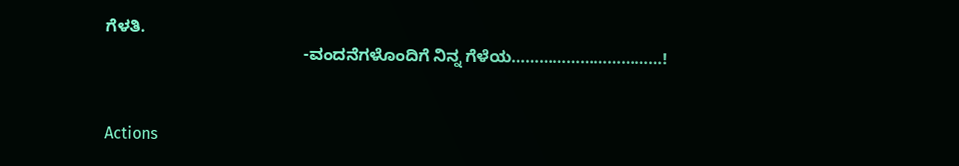ಗೆಳತಿ.
                                           -ವಂದನೆಗಳೊಂದಿಗೆ ನಿನ್ನ ಗೆಳೆಯ……………………………!


Actions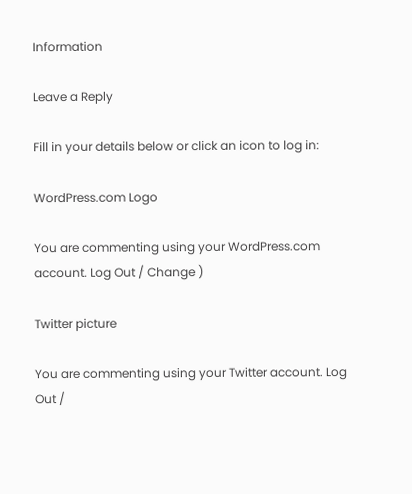Information

Leave a Reply

Fill in your details below or click an icon to log in:

WordPress.com Logo

You are commenting using your WordPress.com account. Log Out / Change )

Twitter picture

You are commenting using your Twitter account. Log Out /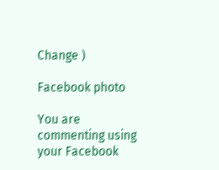Change )

Facebook photo

You are commenting using your Facebook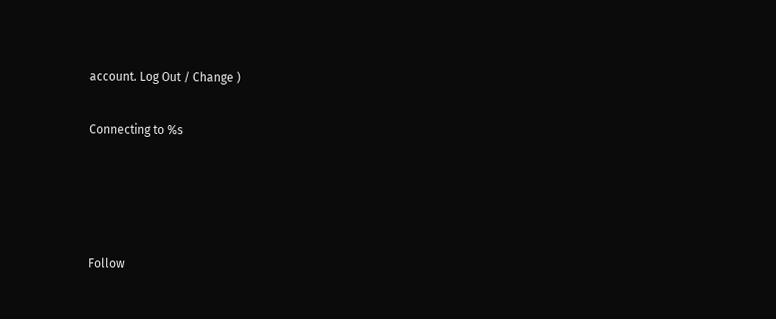account. Log Out / Change )

Connecting to %s




Follow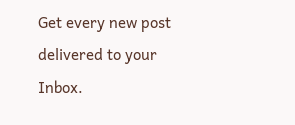Get every new post delivered to your Inbox.